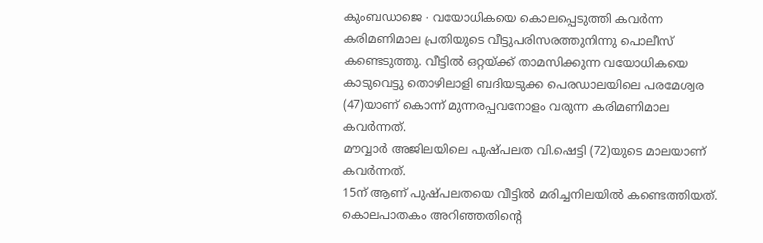കുംബഡാജെ ∙ വയോധികയെ കൊലപ്പെടുത്തി കവർന്ന കരിമണിമാല പ്രതിയുടെ വീട്ടുപരിസരത്തുനിന്നു പൊലീസ് കണ്ടെടുത്തു. വീട്ടിൽ ഒറ്റയ്ക്ക് താമസിക്കുന്ന വയോധികയെ കാടുവെട്ടു തൊഴിലാളി ബദിയടുക്ക പെരഡാലയിലെ പരമേശ്വര (47)യാണ് കൊന്ന് മുന്നരപ്പവനോളം വരുന്ന കരിമണിമാല കവർന്നത്.
മൗവ്വാർ അജിലയിലെ പുഷ്പലത വി.ഷെട്ടി (72)യുടെ മാലയാണ് കവർന്നത്.
15ന് ആണ് പുഷ്പലതയെ വീട്ടിൽ മരിച്ചനിലയിൽ കണ്ടെത്തിയത്. കൊലപാതകം അറിഞ്ഞതിന്റെ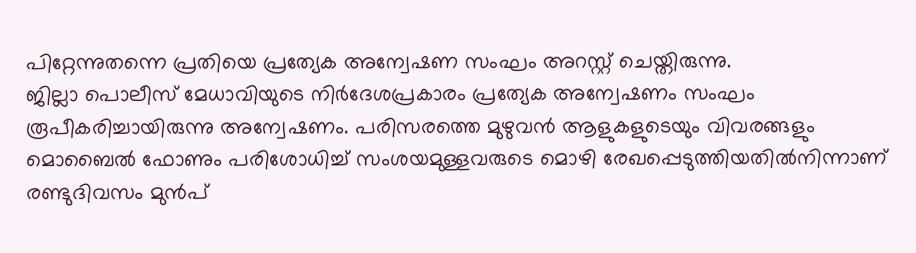പിറ്റേന്നുതന്നെ പ്രതിയെ പ്രത്യേക അന്വേഷണ സംഘം അറസ്റ്റ് ചെയ്തിരുന്നു.
ജില്ലാ പൊലീസ് മേധാവിയുടെ നിർദേശപ്രകാരം പ്രത്യേക അന്വേഷണം സംഘം രൂപീകരിച്ചായിരുന്നു അന്വേഷണം. പരിസരത്തെ മുഴുവൻ ആളുകളുടെയും വിവരങ്ങളും മൊബൈൽ ഫോണും പരിശോധിച്ച് സംശയമുള്ളവരുടെ മൊഴി രേഖപ്പെടുത്തിയതിൽനിന്നാണ് രണ്ടുദിവസം മുൻപ്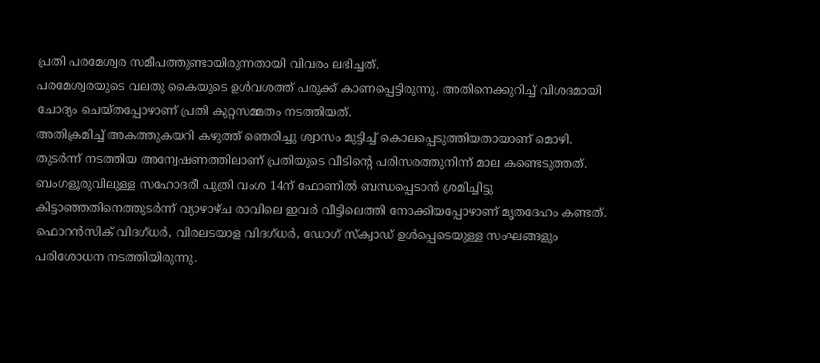പ്രതി പരമേശ്വര സമീപത്തുണ്ടായിരുന്നതായി വിവരം ലഭിച്ചത്.
പരമേശ്വരയുടെ വലതു കൈയുടെ ഉൾവശത്ത് പരുക്ക് കാണപ്പെട്ടിരുന്നു. അതിനെക്കുറിച്ച് വിശദമായി ചോദ്യം ചെയ്തപ്പോഴാണ് പ്രതി കുറ്റസമ്മതം നടത്തിയത്.
അതിക്രമിച്ച് അകത്തുകയറി കഴുത്ത് ഞെരിച്ചു ശ്വാസം മുട്ടിച്ച് കൊലപ്പെടുത്തിയതായാണ് മൊഴി. തുടർന്ന് നടത്തിയ അന്വേഷണത്തിലാണ് പ്രതിയുടെ വീടിന്റെ പരിസരത്തുനിന്ന് മാല കണ്ടെടുത്തത്.
ബംഗളൂരുവിലുള്ള സഹോദരീ പുത്രി വംശ 14ന് ഫോണിൽ ബന്ധപ്പെടാൻ ശ്രമിച്ചിട്ടു കിട്ടാഞ്ഞതിനെത്തുടർന്ന് വ്യാഴാഴ്ച രാവിലെ ഇവർ വീട്ടിലെത്തി നോക്കിയപ്പോഴാണ് മൃതദേഹം കണ്ടത്.
ഫൊറൻസിക് വിദഗ്ധർ, വിരലടയാള വിദഗ്ധർ, ഡോഗ് സ്ക്വാഡ് ഉൾപ്പെടെയുള്ള സംഘങ്ങളും പരിശോധന നടത്തിയിരുന്നു.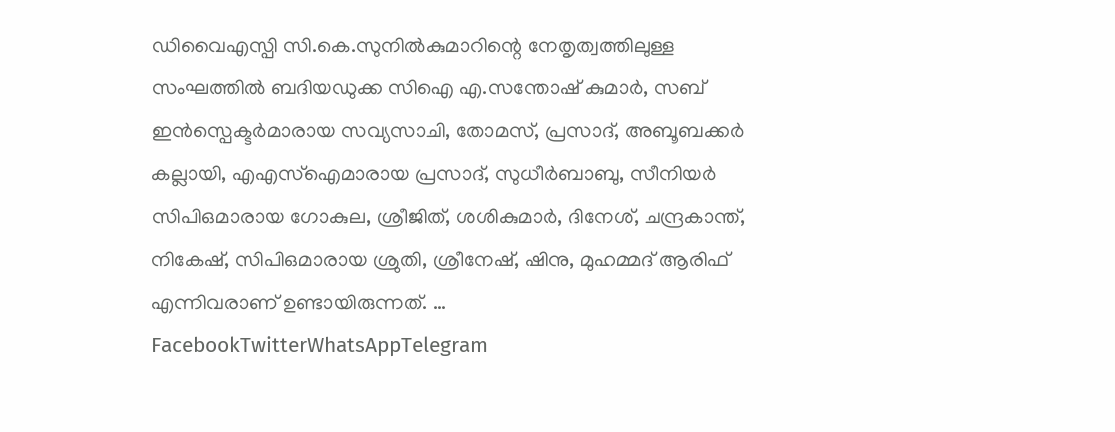ഡിവൈഎസ്പി സി.കെ.സുനിൽകുമാറിന്റെ നേതൃത്വത്തിലുള്ള സംഘത്തിൽ ബദിയഡുക്ക സിഐ എ.സന്തോഷ് കുമാർ, സബ് ഇൻസ്പെക്ടർമാരായ സവ്യസാചി, തോമസ്, പ്രസാദ്, അബൂബക്കർ കല്ലായി, എഎസ്ഐമാരായ പ്രസാദ്, സുധീർബാബു, സീനിയർ സിപിഒമാരായ ഗോകുല, ശ്രീജിത്, ശശികുമാർ, ദിനേശ്, ചന്ദ്രകാന്ത്, നികേഷ്, സിപിഒമാരായ ശ്രുതി, ശ്രീനേഷ്, ഷിനു, മുഹമ്മദ് ആരിഫ് എന്നിവരാണ് ഉണ്ടായിരുന്നത്. …
FacebookTwitterWhatsAppTelegram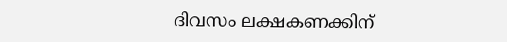ദിവസം ലക്ഷകണക്കിന്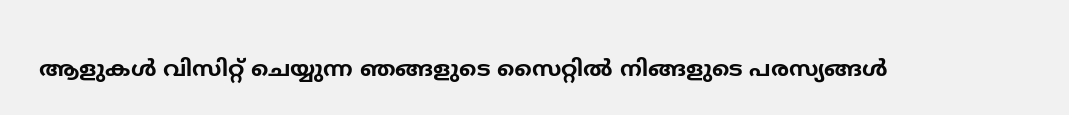ആളുകൾ വിസിറ്റ് ചെയ്യുന്ന ഞങ്ങളുടെ സൈറ്റിൽ നിങ്ങളുടെ പരസ്യങ്ങൾ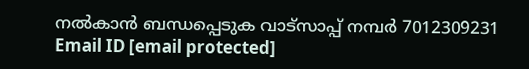നൽകാൻ ബന്ധപ്പെടുക വാട്സാപ്പ് നമ്പർ 7012309231 Email ID [email protected]